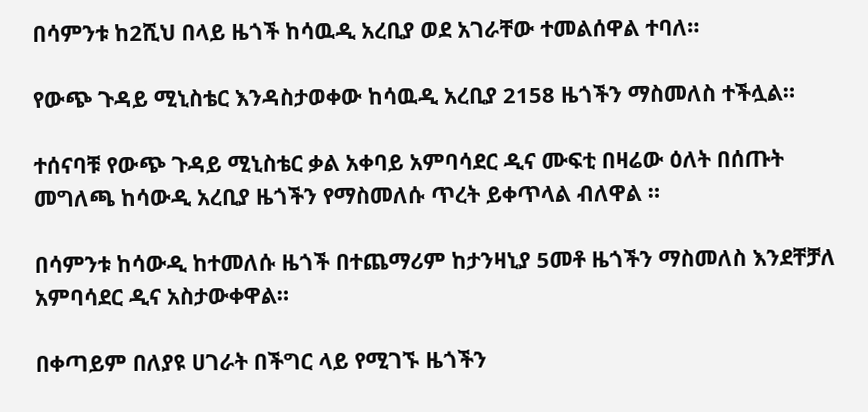በሳምንቱ ከ2ሺህ በላይ ዜጎች ከሳዉዲ አረቢያ ወደ አገራቸው ተመልሰዋል ተባለ።

የውጭ ጉዳይ ሚኒስቴር እንዳስታወቀው ከሳዉዲ አረቢያ 2158 ዜጎችን ማስመለስ ተችሏል።

ተሰናባቹ የውጭ ጉዳይ ሚኒስቴር ቃል አቀባይ አምባሳደር ዲና ሙፍቲ በዛሬው ዕለት በሰጡት መግለጫ ከሳውዲ አረቢያ ዜጎችን የማስመለሱ ጥረት ይቀጥላል ብለዋል ።

በሳምንቱ ከሳውዲ ከተመለሱ ዜጎች በተጨማሪም ከታንዛኒያ 5መቶ ዜጎችን ማስመለስ እንደቸቻለ አምባሳደር ዲና አስታውቀዋል።

በቀጣይም በለያዩ ሀገራት በችግር ላይ የሚገኙ ዜጎችን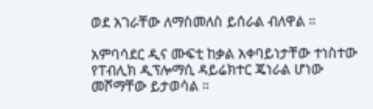ወደ አገራቸው ለማስመለስ ይሰራል ብለዋል ።

አምባሳደር ዲና ሙፍቲ ከቃል አቀባይነታቸው ተነስተው የፐብሊክ ዲፕሎማሲ ዳይሬክተር ጄነራል ሆነው መሾማቸው ይታወሳል ።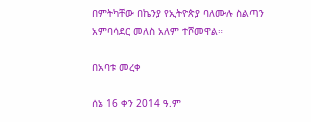በምትካቸው በኬንያ የኢትዮጵያ ባለሙሉ ስልጣን አምባሳደር መለስ አለም ተሾመዋል።

በአባቱ መረቀ

ሰኔ 16 ቀን 2014 ዓ.ም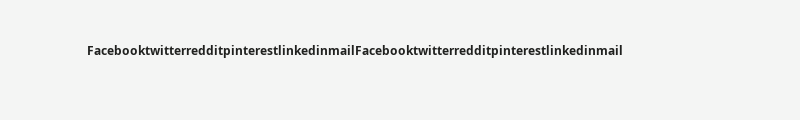FacebooktwitterredditpinterestlinkedinmailFacebooktwitterredditpinterestlinkedinmail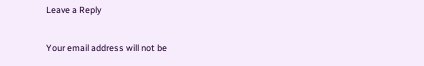Leave a Reply

Your email address will not be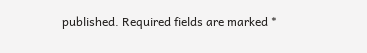published. Required fields are marked *